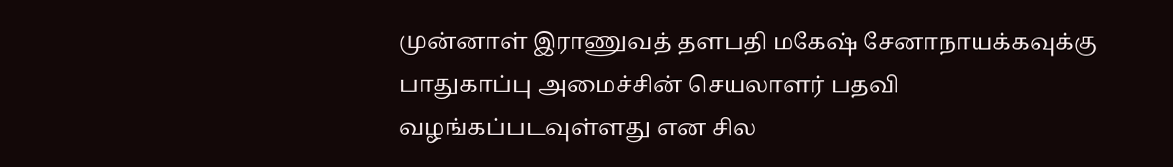முன்னாள் இராணுவத் தளபதி மகேஷ் சேனாநாயக்கவுக்கு பாதுகாப்பு அமைச்சின் செயலாளர் பதவி வழங்கப்படவுள்ளது என சில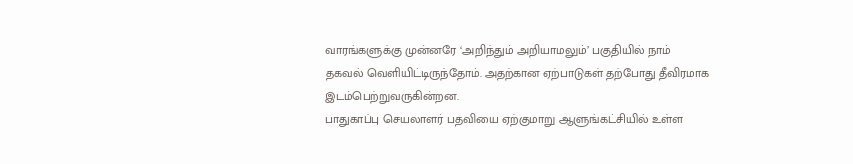வாரங்களுக்கு முன்னரே ‘அறிந்தும் அறியாமலும்’ பகுதியில் நாம் தகவல் வெளியிட்டிருந்தோம். அதற்கான ஏற்பாடுகள் தற்போது தீவிரமாக இடம்பெற்றுவருகின்றன.
பாதுகாப்பு செயலாளர் பதவியை ஏற்குமாறு ஆளுங்கட்சியில் உள்ள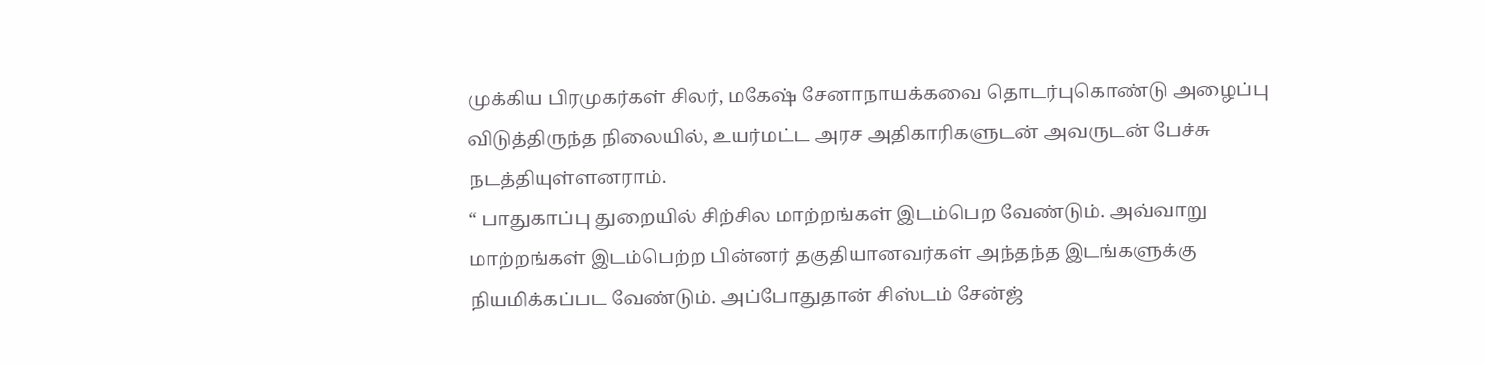முக்கிய பிரமுகர்கள் சிலர், மகேஷ் சேனாநாயக்கவை தொடர்புகொண்டு அழைப்பு விடுத்திருந்த நிலையில், உயர்மட்ட அரச அதிகாரிகளுடன் அவருடன் பேச்சு நடத்தியுள்ளனராம்.
“ பாதுகாப்பு துறையில் சிற்சில மாற்றங்கள் இடம்பெற வேண்டும். அவ்வாறு மாற்றங்கள் இடம்பெற்ற பின்னர் தகுதியானவர்கள் அந்தந்த இடங்களுக்கு நியமிக்கப்பட வேண்டும். அப்போதுதான் சிஸ்டம் சேன்ஜ்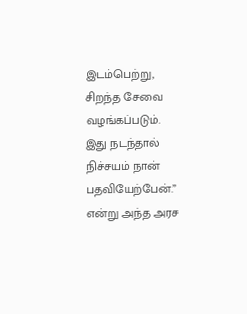இடம்பெற்று, சிறந்த சேவை வழங்கப்படும். இது நடந்தால் நிச்சயம் நான் பதவியேற்பேன்.” என்று அந்த அரச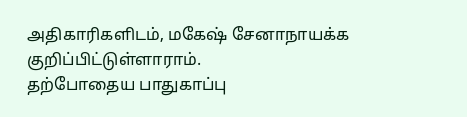அதிகாரிகளிடம், மகேஷ் சேனாநாயக்க குறிப்பிட்டுள்ளாராம்.
தற்போதைய பாதுகாப்பு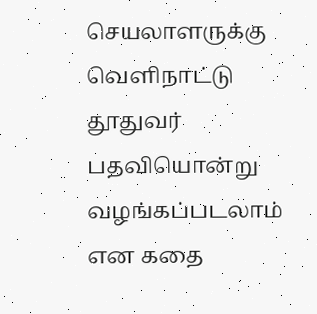செயலாளருக்கு வெளிநாட்டு தூதுவர் பதவியொன்று வழங்கப்படலாம் என கதை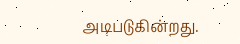அடிபடுகின்றது.